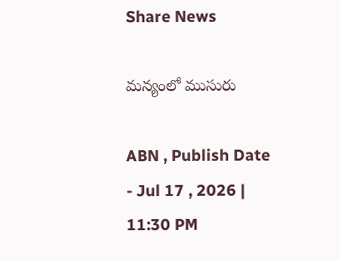Share News

మన్యంలో ముసురు

ABN , Publish Date - Jul 17 , 2026 | 11:30 PM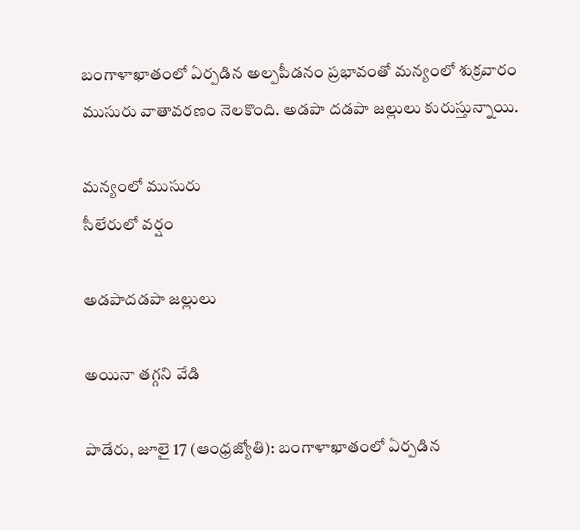బంగాళాఖాతంలో ఏర్పడిన అల్పపీడనం ప్రభావంతో మన్యంలో శుక్రవారం ముసురు వాతావరణం నెలకొంది. అడపా దడపా జల్లులు కురుస్తున్నాయి.

మన్యంలో ముసురు
సీలేరులో వర్షం

అడపాదడపా జల్లులు

అయినా తగ్గని వేడి

పాడేరు, జూలై 17 (ఆంధ్రజ్యోతి): బంగాళాఖాతంలో ఏర్పడిన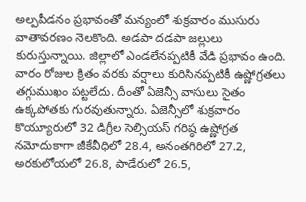అల్పపీడనం ప్రభావంతో మన్యంలో శుక్రవారం ముసురు వాతావరణం నెలకొంది. అడపా దడపా జల్లులు కురుస్తున్నాయి. జిల్లాలో ఎండలేనప్పటికీ వేడి ప్రభావం ఉంది. వారం రోజుల క్రితం వరకు వర్షాలు కురిసినప్పటికీ ఉష్ణోగ్రతలు తగ్గుముఖం పట్టలేదు. దీంతో ఏజెన్సీ వాసులు సైతం ఉక్కపోతకు గురవుతున్నారు. ఏజెన్సీలో శుక్రవారం కొయ్యూరులో 32 డిగ్రీల సెల్సియస్‌ గరిష్ఠ ఉష్ణోగ్రత నమోదుకాగా జీకేవీధిలో 28.4, అనంతగిరిలో 27.2, అరకులోయలో 26.8, పాడేరులో 26.5,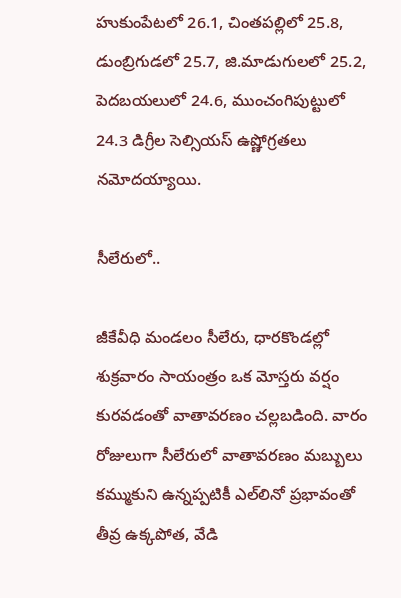హుకుంపేటలో 26.1, చింతపల్లిలో 25.8, డుంబ్రిగుడలో 25.7, జి.మాడుగులలో 25.2, పెదబయలులో 24.6, ముంచంగిపుట్టులో 24.3 డిగ్రీల సెల్సియస్‌ ఉష్ణోగ్రతలు నమోదయ్యాయి.

సీలేరులో..

జీకేవీధి మండలం సీలేరు, ధారకొండల్లో శుక్రవారం సాయంత్రం ఒక మోస్తరు వర్షం కురవడంతో వాతావరణం చల్లబడింది. వారం రోజులుగా సీలేరులో వాతావరణం మబ్బులు కమ్ముకుని ఉన్నప్పటికీ ఎల్‌లినో ప్రభావంతో తీవ్ర ఉక్కపోత, వేడి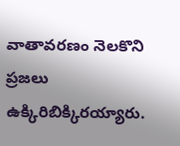వాతావరణం నెలకొని ప్రజలు ఉక్కిరిబిక్కిరయ్యారు.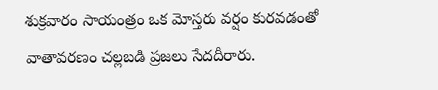శుక్రవారం సాయంత్రం ఒక మోస్తరు వర్షం కురవడంతో వాతావరణం చల్లబడి ప్రజలు సేదదీరారు.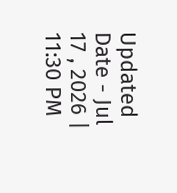Updated Date - Jul 17 , 2026 | 11:30 PM